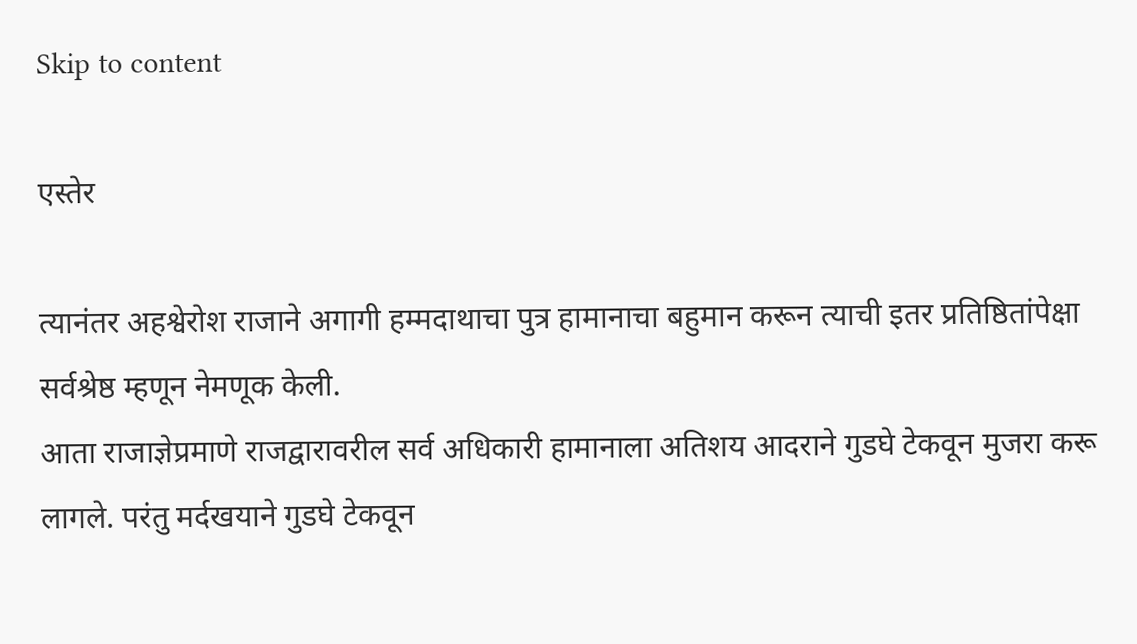Skip to content

एस्तेर

त्यानंतर अहश्वेरोश राजाने अगागी हम्मदाथाचा पुत्र हामानाचा बहुमान करून त्याची इतर प्रतिष्ठितांपेक्षा सर्वश्रेष्ठ म्हणून नेमणूक केली.
आता राजाज्ञेप्रमाणे राजद्वारावरील सर्व अधिकारी हामानाला अतिशय आदराने गुडघे टेकवून मुजरा करू लागले. परंतु मर्दखयाने गुडघे टेकवून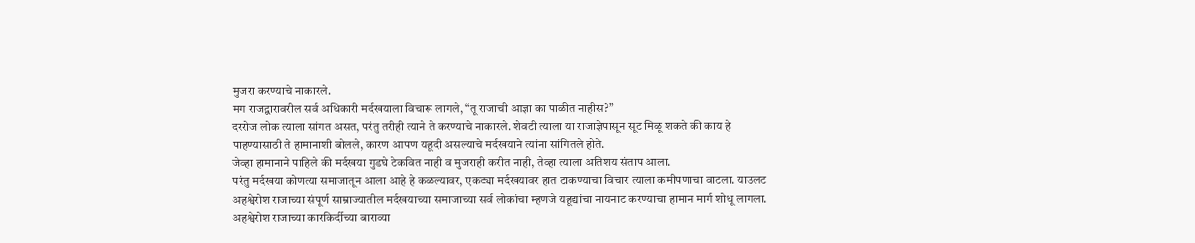मुजरा करण्याचे नाकारले.
मग राजद्वारावरील सर्व अधिकारी मर्दखयाला विचारू लागले, “तू राजाची आज्ञा का पाळीत नाहीस?”
दररोज लोक त्याला सांगत असत, परंतु तरीही त्याने ते करण्याचे नाकारले. शेवटी त्याला या राजाज्ञेपासून सूट मिळू शकते की काय हे पाहण्यासाठी ते हामानाशी बोलले, कारण आपण यहूदी असल्याचे मर्दखयाने त्यांना सांगितले होते.
जेव्हा हामानाने पाहिले की मर्दखया गुडघे टेकवित नाही व मुजराही करीत नाही, तेव्हा त्याला अतिशय संताप आला.
परंतु मर्दखया कोणत्या समाजातून आला आहे हे कळल्यावर, एकट्या मर्दखयावर हात टाकण्याचा विचार त्याला कमीपणाचा वाटला. याउलट अहश्वेरोश राजाच्या संपूर्ण साम्राज्यातील मर्दखयाच्या समाजाच्या सर्व लोकांचा म्हणजे यहूद्यांचा नायनाट करण्याचा हामान मार्ग शोधू लागला.
अहश्वेरोश राजाच्या कारकिर्दीच्या बाराव्या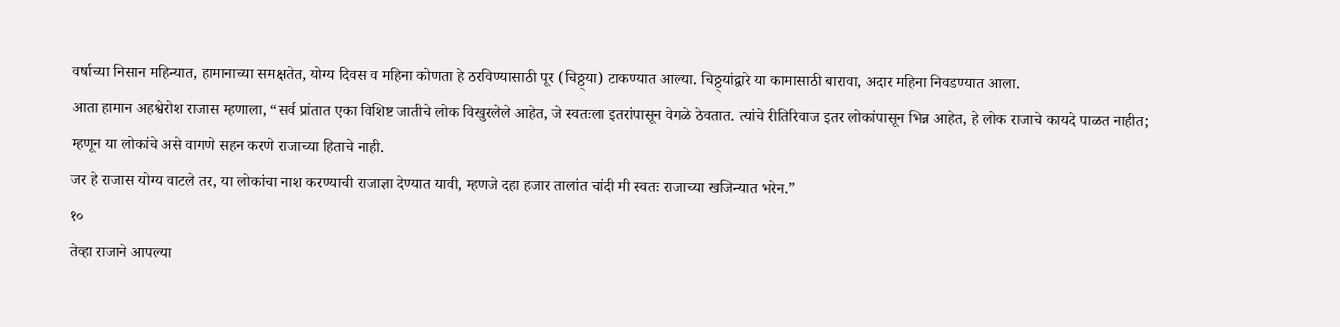वर्षाच्या निसान महिन्यात, हामानाच्या समक्षतेत, योग्य दिवस व महिना कोणता हे ठरविण्यासाठी पूर (चिठ्ठ्या) टाकण्यात आल्या. चिठ्ठ्यांद्वारे या कामासाठी बारावा, अदार महिना निवडण्यात आला.
आता हामान अहश्वेरोश राजास म्हणाला, “सर्व प्रांतात एका विशिष्ट जातीचे लोक विखुरलेले आहेत, जे स्वतःला इतरांपासून वेगळे ठेवतात. त्यांचे रीतिरिवाज इतर लोकांपासून भिन्न आहेत, हे लोक राजाचे कायदे पाळत नाहीत; म्हणून या लोकांचे असे वागणे सहन करणे राजाच्या हिताचे नाही.
जर हे राजास योग्य वाटले तर, या लोकांचा नाश करण्याची राजाज्ञा देण्यात यावी, म्हणजे दहा हजार तालांत चांदी मी स्वतः राजाच्या खजिन्यात भरेन.”
१०
तेव्हा राजाने आपल्या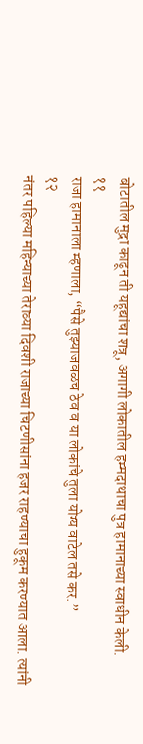बोटातील मुद्रा काढून ती यहूद्यांचा शत्रू, अगागी लोकातील हम्मदाथाचा पुत्र हामानाच्या स्वाधीन केली.
११
राजा हामानाला म्हणाला, “पैसे तुझ्याजवळच ठेव व या लोकांचे तुला योग्य वाटेल तसे कर.”
१२
नंतर पहिल्या महिन्याच्या तेराव्या दिवशी राजाच्या चिटणीसांना हजर राहण्याचा हुकूम करण्यात आला. त्यांनी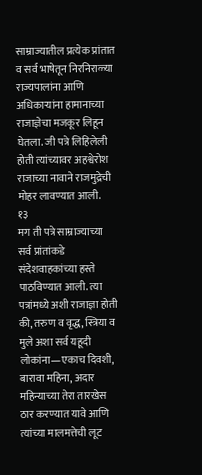साम्राज्यातील प्रत्येक प्रांतात व सर्व भाषेतून निरनिराळ्या राज्यपालांना आणि अधिकार्‍यांना हामानाच्या राजाज्ञेचा मजकूर लिहून घेतला. जी पत्रे लिहिलेली होती त्यांच्यावर अहश्वेरोश राजाच्या नावाने राजमुद्रेची मोहर लावण्यात आली.
१३
मग ती पत्रे साम्राज्याच्या सर्व प्रांतांकडे संदेशवाहकांच्या हस्ते पाठविण्यात आली. त्या पत्रांमध्ये अशी राजाज्ञा होती की, तरुण व वृद्ध, स्त्रिया व मुले अशा सर्व यहूदी लोकांना—एकाच दिवशी, बारावा महिना, अदार महिन्याच्या तेरा तारखेस ठार करण्यात यावे आणि त्यांच्या मालमत्तेची लूट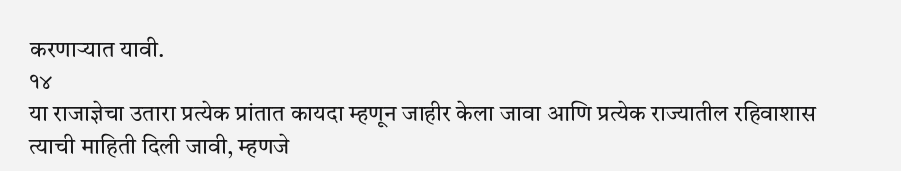करणार्‍यात यावी.
१४
या राजाज्ञेचा उतारा प्रत्येक प्रांतात कायदा म्हणून जाहीर केला जावा आणि प्रत्येक राज्यातील रहिवाशास त्याची माहिती दिली जावी, म्हणजे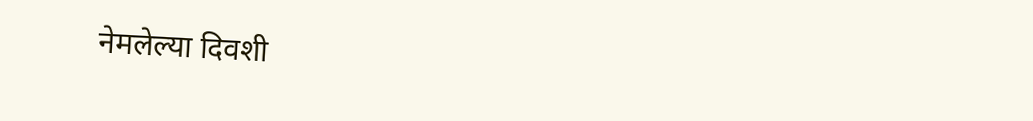नेमलेल्या दिवशी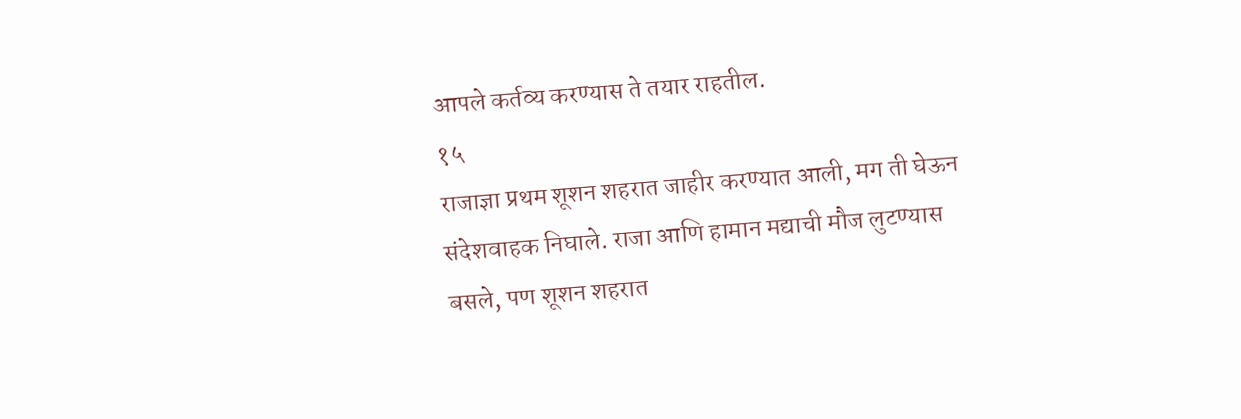आपले कर्तव्य करण्यास ते तयार राहतील.
१५
राजाज्ञा प्रथम शूशन शहरात जाहीर करण्यात आली, मग ती घेऊन संदेशवाहक निघाले. राजा आणि हामान मद्याची मौज लुटण्यास बसले, पण शूशन शहरात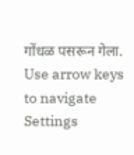गोंधळ पसरून गेला.
Use arrow keys to navigate
Settings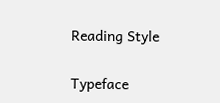Reading Style

Typeface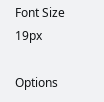Font Size 19px

Options